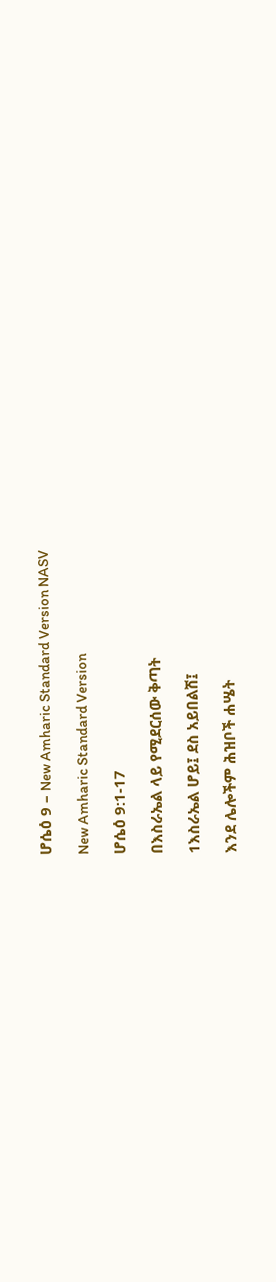ሆሴዕ 9 – New Amharic Standard Version NASV

New Amharic Standard Version

ሆሴዕ 9:1-17

በእስራኤል ላይ የሚደርሰው ቅጣት

1እስራኤል ሆይ፤ ደስ አይበልሽ፤

እንደ ሌሎችም ሕዝቦች ሐሤት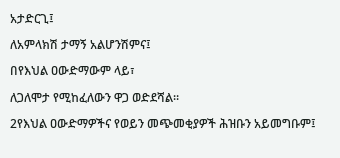አታድርጊ፤

ለአምላክሽ ታማኝ አልሆንሽምና፤

በየእህል ዐውድማውም ላይ፣

ለጋለሞታ የሚከፈለውን ዋጋ ወድደሻል።

2የእህል ዐውድማዎችና የወይን መጭመቂያዎች ሕዝቡን አይመግቡም፤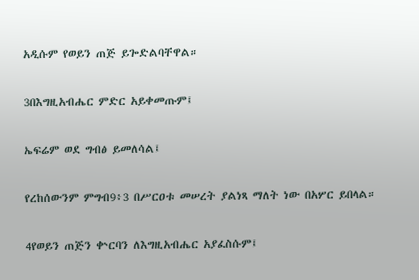አዲሱም የወይን ጠጅ ይጐድልባቸዋል።

3በእግዚአብሔር ምድር አይቀመጡም፤

ኤፍሬም ወደ ግብፅ ይመለሳል፤

የረከሰውንም ምግብ9፥3 በሥርዐቱ መሠረት ያልነጻ ማለት ነው በአሦር ይበላል።

4የወይን ጠጅን ቍርባን ለእግዚአብሔር አያፈስሱም፤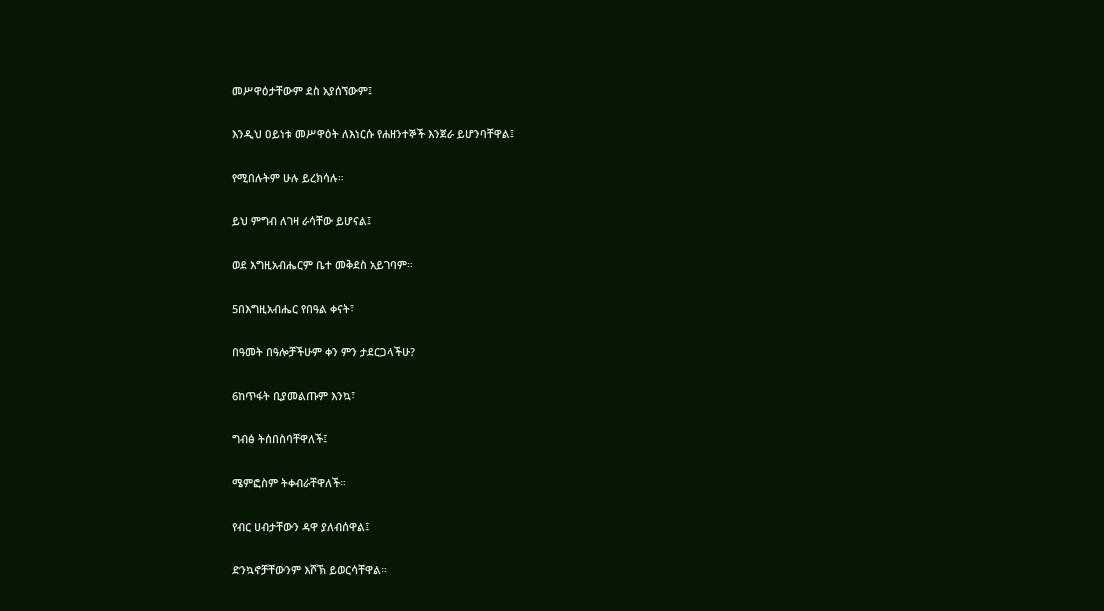መሥዋዕታቸውም ደስ አያሰኘውም፤

እንዲህ ዐይነቱ መሥዋዕት ለእነርሱ የሐዘንተኞች እንጀራ ይሆንባቸዋል፤

የሚበሉትም ሁሉ ይረክሳሉ።

ይህ ምግብ ለገዛ ራሳቸው ይሆናል፤

ወደ እግዚአብሔርም ቤተ መቅደስ አይገባም።

5በእግዚአብሔር የበዓል ቀናት፣

በዓመት በዓሎቻችሁም ቀን ምን ታደርጋላችሁ?

6ከጥፋት ቢያመልጡም እንኳ፣

ግብፅ ትሰበስባቸዋለች፤

ሜምፎስም ትቀብራቸዋለች።

የብር ሀብታቸውን ዳዋ ያለብሰዋል፤

ድንኳኖቻቸውንም እሾኽ ይወርሳቸዋል።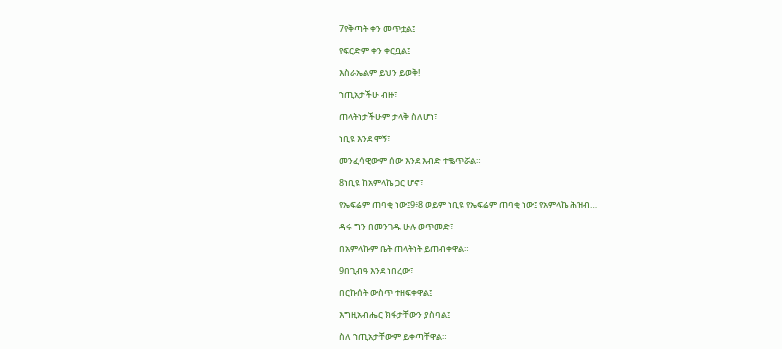7የቅጣት ቀን መጥቷል፤

የፍርድም ቀን ቀርቧል፤

እስራኤልም ይህን ይወቅ!

ኀጢአታችሁ ብዙ፣

ጠላትነታችሁም ታላቅ ስለሆነ፣

ነቢዩ እንደ ሞኝ፣

መንፈሳዊውም ሰው እንደ እብድ ተቈጥሯል።

8ነቢዩ ከአምላኬ ጋር ሆኖ፣

የኤፍሬም ጠባቂ ነው፤9፥8 ወይም ነቢዩ የኤፍሬም ጠባቂ ነው፤ የአምላኬ ሕዝብ…

ዳሩ ግን በመንገዱ ሁሉ ወጥመድ፣

በአምላኩም ቤት ጠላትነት ይጠብቀዋል።

9በጊብዓ እንደ ነበረው፣

በርኩሰት ውስጥ ተዘፍቀዋል፤

እግዚአብሔር ክፋታቸውን ያስባል፤

ስለ ኀጢአታቸውም ይቀጣቸዋል።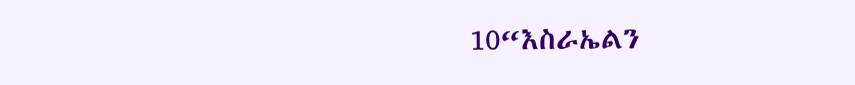10“እስራኤልን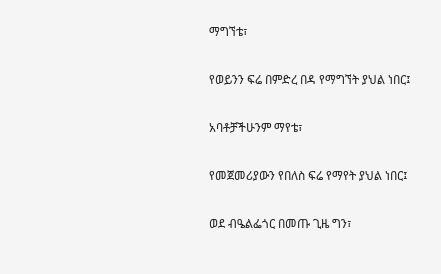ማግኘቴ፣

የወይንን ፍሬ በምድረ በዳ የማግኘት ያህል ነበር፤

አባቶቻችሁንም ማየቴ፣

የመጀመሪያውን የበለስ ፍሬ የማየት ያህል ነበር፤

ወደ ብዔልፌጎር በመጡ ጊዜ ግን፣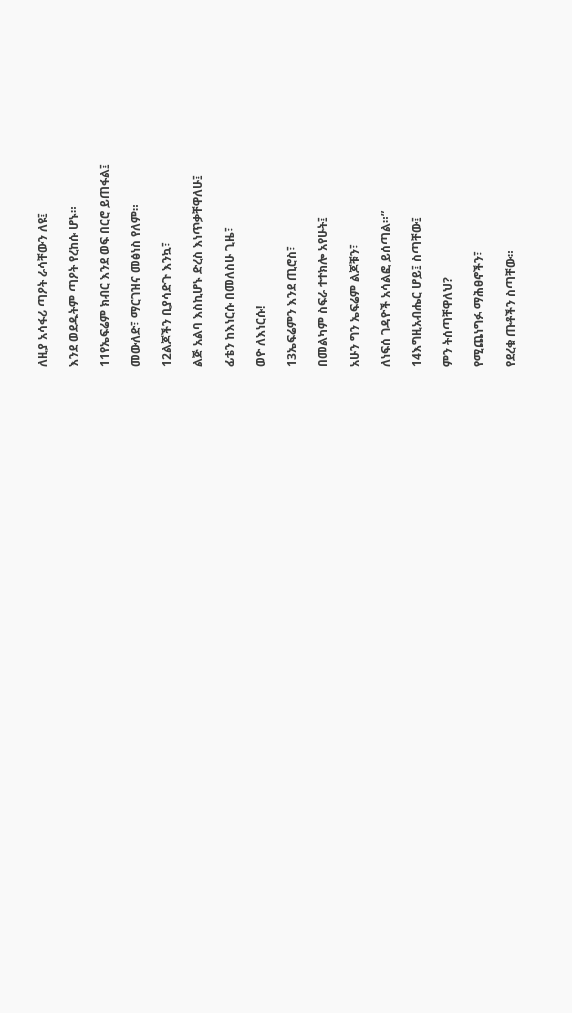ለዚያ አሳፋሪ ጣዖት ራሳቸውን ለዩ፤

እንደ ወደዱትም ጣዖት የረከሱ ሆኑ።

11የኤፍሬም ክብር እንደ ወፍ በርሮ ይጠፋል፤

መውለድ፣ ማርገዝና መፅነስ የለም።

12ልጆችን ቢያሳድጉ እንኳ፣

ልጅ አልባ እስኪሆኑ ድረስ እነጥቃቸዋለሁ፤

ፊቴን ከእነርሱ በመለስሁ ጊዜ፣

ወዮ ለእነርሱ!

13ኤፍሬምን እንደ ጢሮስ፣

በመልካም ስፍራ ተተክሎ አየሁት፤

አሁን ግን ኤፍሬም ልጆቹን፣

ለነፍሰ ገዳዮች አሳልፎ ይሰጣል።”

14እግዚአብሔር ሆይ፤ ስጣቸው፤

ምን ትሰጣቸዋለህ?

የሚጨነግፉ ማሕፀኖችን፣

የደረቁ ጡቶችን ስጣቸው።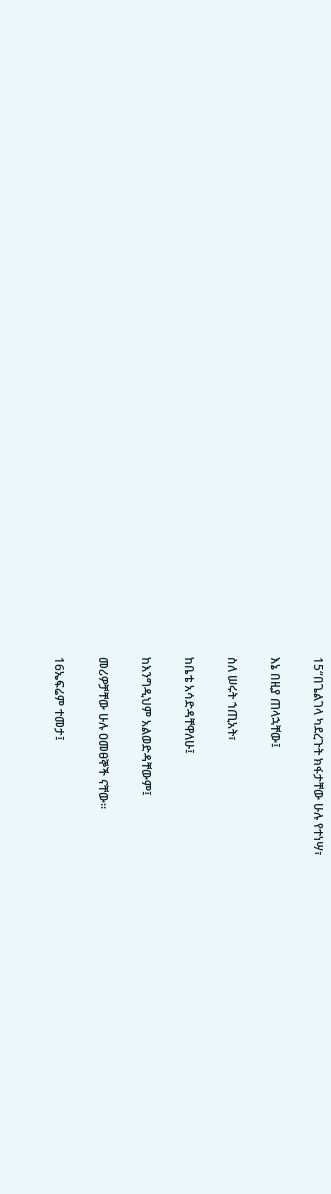15“በጌልገላ ካደረጉት ክፋታቸው ሁሉ የተነሣ፣

እኔ በዚያ ጠላኋቸው፤

ስለ ሠሩት ኀጢአት፣

ከቤቴ አሳድዳቸዋለሁ፤

ከእንግዲህም አልወድዳቸውም፤

መሪዎቻቸው ሁሉ ዐመፀኞች ናቸው።

16ኤፍሬም ተመታ፤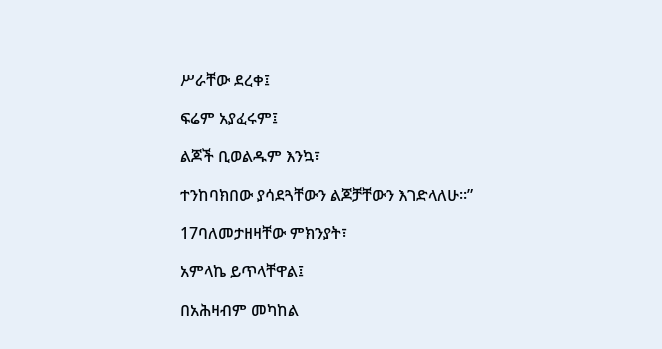ሥራቸው ደረቀ፤

ፍሬም አያፈሩም፤

ልጆች ቢወልዱም እንኳ፣

ተንከባክበው ያሳደጓቸውን ልጆቻቸውን እገድላለሁ።”

17ባለመታዘዛቸው ምክንያት፣

አምላኬ ይጥላቸዋል፤

በአሕዛብም መካከል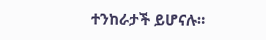ተንከራታች ይሆናሉ።